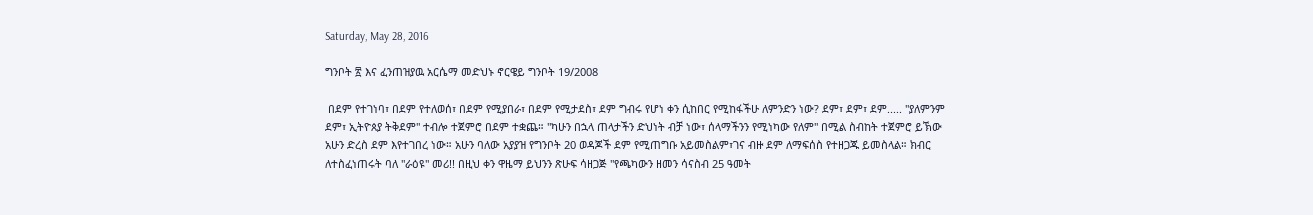Saturday, May 28, 2016

ግንቦት ፳ እና ፈንጠዝያዉ አርሴማ መድህኑ ኖርዌይ ግንቦት 19/2008

 በደም የተገነባ፣ በደም የተለወሰ፣ በደም የሚያበራ፣ በደም የሚታደስ፣ ደም ግብሩ የሆነ ቀን ሲከበር የሚከፋችሁ ለምንድን ነው? ደም፣ ደም፣ ደም..... "ያለምንም ደም፣ ኢትዮጰያ ትቅደም" ተብሎ ተጀምሮ በደም ተቋጨ። "ካሁን በኋላ ጠላታችን ድህነት ብቻ ነው፣ ሰላማችንን የሚነካው የለም" በሚል ስብከት ተጀምሮ ይኽው አሁን ድረስ ደም እየተገበረ ነው። አሁን ባለው አያያዝ የግንቦት 20 ወዳጆች ደም የሚጠግቡ አይመስልም፣ገና ብዙ ደም ለማፍሰስ የተዘጋጁ ይመስላል። ክብር ለተስፈነጠሩት ባለ "ራዕዩ" መሪ!! በዚህ ቀን ዋዜማ ይህንን ጽሁፍ ሳዘጋጅ "የጫካውን ዘመን ሳናስብ 25 ዓመት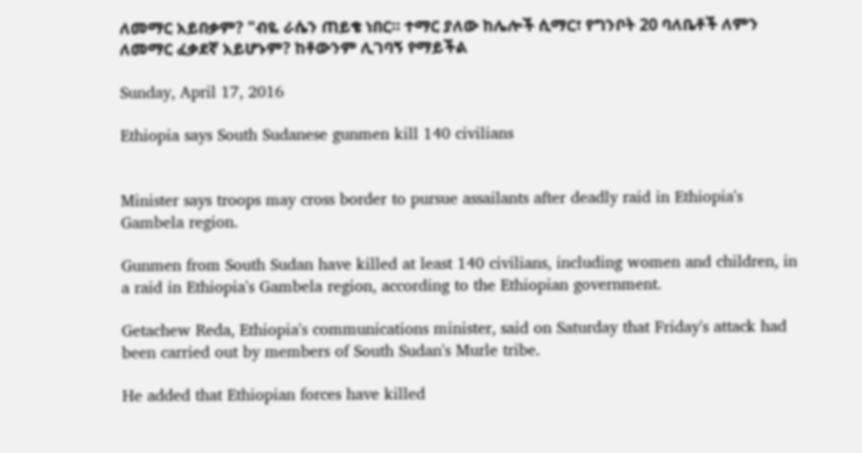ለመማር አይበቃም? "ብዬ ራሴን ጠይቄ ነበር። ተማር ያለው ከሌሎች ሲማር፣ የግንቦት 20 ባለቤቶች ለምን ለመማር ፈቃደኛ አይሆኑም? ከቶውንም ሊገባኝ የማይችል

Sunday, April 17, 2016

Ethiopia says South Sudanese gunmen kill 140 civilians


Minister says troops may cross border to pursue assailants after deadly raid in Ethiopia's Gambela region.

Gunmen from South Sudan have killed at least 140 civilians, including women and children, in a raid in Ethiopia's Gambela region, according to the Ethiopian government.

Getachew Reda, Ethiopia's communications minister, said on Saturday that Friday's attack had been carried out by members of South Sudan's Murle tribe.

He added that Ethiopian forces have killed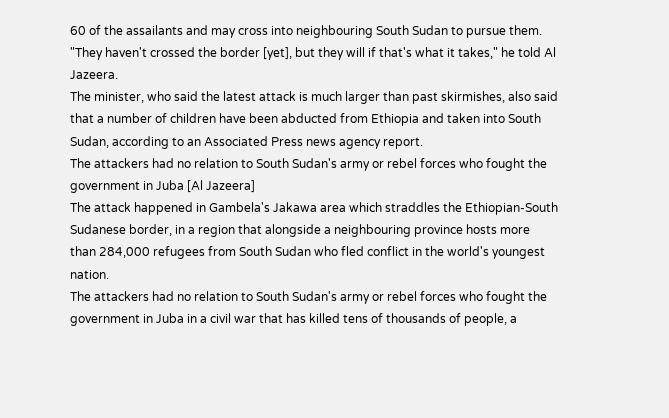60 of the assailants and may cross into neighbouring South Sudan to pursue them.
"They haven't crossed the border [yet], but they will if that's what it takes," he told Al Jazeera.
The minister, who said the latest attack is much larger than past skirmishes, also said that a number of children have been abducted from Ethiopia and taken into South Sudan, according to an Associated Press news agency report.
The attackers had no relation to South Sudan's army or rebel forces who fought the government in Juba [Al Jazeera]
The attack happened in Gambela's Jakawa area which straddles the Ethiopian-South Sudanese border, in a region that alongside a neighbouring province hosts more than 284,000 refugees from South Sudan who fled conflict in the world's youngest nation.
The attackers had no relation to South Sudan's army or rebel forces who fought the government in Juba in a civil war that has killed tens of thousands of people, a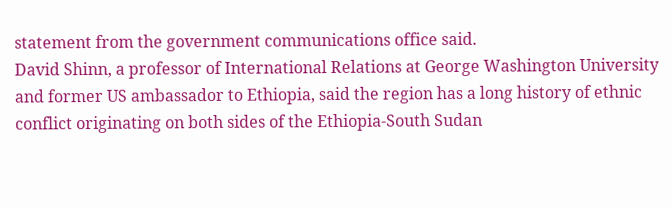statement from the government communications office said.
David Shinn, a professor of International Relations at George Washington University and former US ambassador to Ethiopia, said the region has a long history of ethnic conflict originating on both sides of the Ethiopia-South Sudan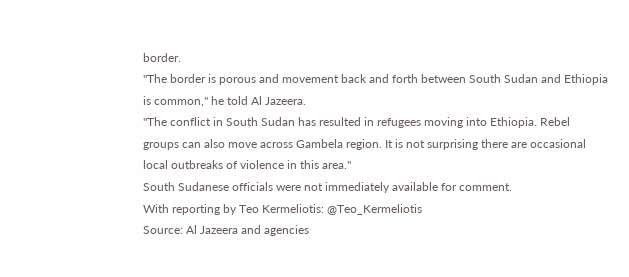border.
"The border is porous and movement back and forth between South Sudan and Ethiopia is common," he told Al Jazeera.
"The conflict in South Sudan has resulted in refugees moving into Ethiopia. Rebel groups can also move across Gambela region. It is not surprising there are occasional local outbreaks of violence in this area."
South Sudanese officials were not immediately available for comment.
With reporting by Teo Kermeliotis: @Teo_Kermeliotis
Source: Al Jazeera and agencies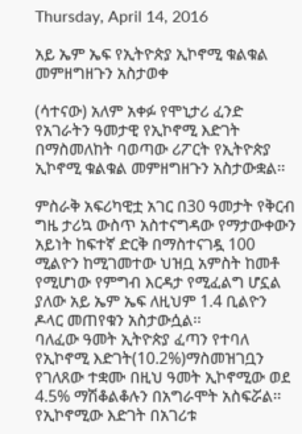Thursday, April 14, 2016

አይ ኤም ኤፍ የኢትዮጵያ ኢኮኖሚ ቁልቁል መምዘግዘጉን አስታወቀ

(ሳተናው) አለም አቀፉ የሞኒታሪ ፈንድ የአገራትን ዓመታዊ የኢኮኖሚ እድገት በማስመለከት ባወጣው ሪፖርት የኢትዮጵያ ኢኮኖሚ ቁልቁል መምዘግዘጉን አስታውቋል፡፡

ምስራቅ አፍሪካዊቷ አገር በ30 ዓመታት የቅርብ ግዜ ታሪኳ ውስጥ አስተናግዳው የማታውቀውን አይነት ከፍተኛ ድርቅ በማስተናገዷ 100 ሚልዮን ከሚገመተው ህዝቧ አምስት ከመቶ የሚሆነው የምግብ እርዳታ የሚፈልግ ሆኗል ያለው አይ ኤም ኤፍ ለዚህም 1.4 ቢልዮን ዶላር መጠየቁን አስታውሷል፡፡
ባለፈው ዓመት ኢትዮጵያ ፈጣን የተባለ የኢኮኖሚ እድገት(10.2%)ማስመዝገቧን የገለጸው ተቋሙ በዚህ ዓመት ኢኮኖሚው ወደ 4.5% ማሽቆልቆሉን በአግራሞት አስፍሯል፡፡የኢኮኖሚው እድገት በአገሪቱ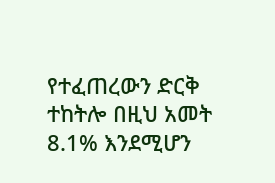የተፈጠረውን ድርቅ ተከትሎ በዚህ አመት 8.1% እንደሚሆን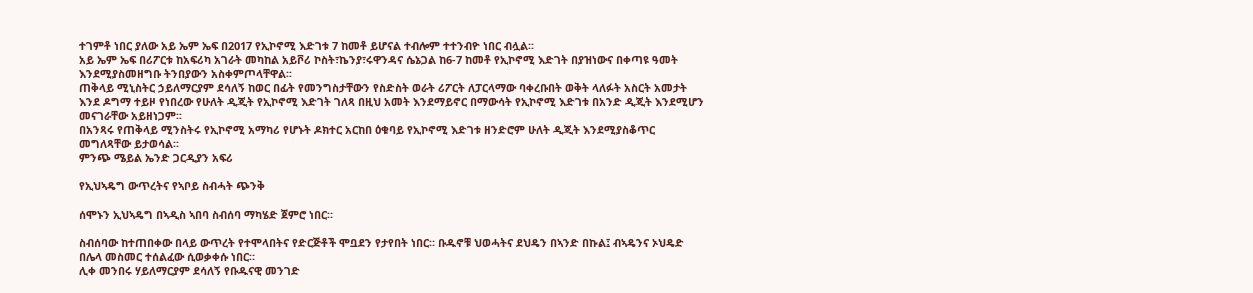ተገምቶ ነበር ያለው አይ ኤም ኤፍ በ2017 የኢኮኖሚ እድገቱ 7 ከመቶ ይሆናል ተብሎም ተተንብዮ ነበር ብሏል፡፡
አይ ኤም ኤፍ በሪፖርቱ ከአፍሪካ አገራት መካከል አይቮሪ ኮስት፣ኬንያ፣ሩዋንዳና ሴኔጋል ከ6-7 ከመቶ የኢኮኖሚ እድገት በያዝነውና በቀጣዩ ዓመት እንደሚያስመዘግቡ ትንበያውን አስቀምጦላቸዋል፡፡
ጠቅላይ ሚኒስትር ኃይለማርያም ደሳለኝ ከወር በፊት የመንግስታቸውን የስድስት ወራት ሪፖርት ለፓርላማው ባቀረቡበት ወቅት ላለፉት አስርት አመታት እንደ ዶግማ ተይዞ የነበረው የሁለት ዲጂት የኢኮኖሚ እድገት ገለጻ በዚህ አመት እንደማይኖር በማውሳት የኢኮኖሚ እድገቱ በአንድ ዲጂት እንደሚሆን መናገራቸው አይዘነጋም፡፡
በአንጻሩ የጠቅላይ ሚንስትሩ የኢኮኖሚ አማካሪ የሆኑት ዶክተር አርከበ ዕቁባይ የኢኮኖሚ እድገቱ ዘንድሮም ሁለት ዲጂት እንደሚያስቆጥር መግለጻቸው ይታወሳል፡፡
ምንጭ ሜይል ኤንድ ጋርዲያን አፍሪ

የኢህኣዴግ ውጥረትና የኣቦይ ስብሓት ጭንቅ

ሰሞኑን ኢህኣዴግ በኣዲስ ኣበባ ስብሰባ ማካሄድ ጀምሮ ነበር።

ስብሰባው ከተጠበቀው በላይ ውጥረት የተሞላበትና የድርጅቶች ሞቧደን የታየበት ነበር። ቡዱኖቹ ህወሓትና ደህዴን በኣንድ በኩል፤ ብኣዴንና ኦህዴድ በሌላ መስመር ተሰልፈው ሲወቃቀሱ ነበር።
ሊቀ መንበሩ ሃይለማርያም ደሳለኝ የቡዱናዊ መንገድ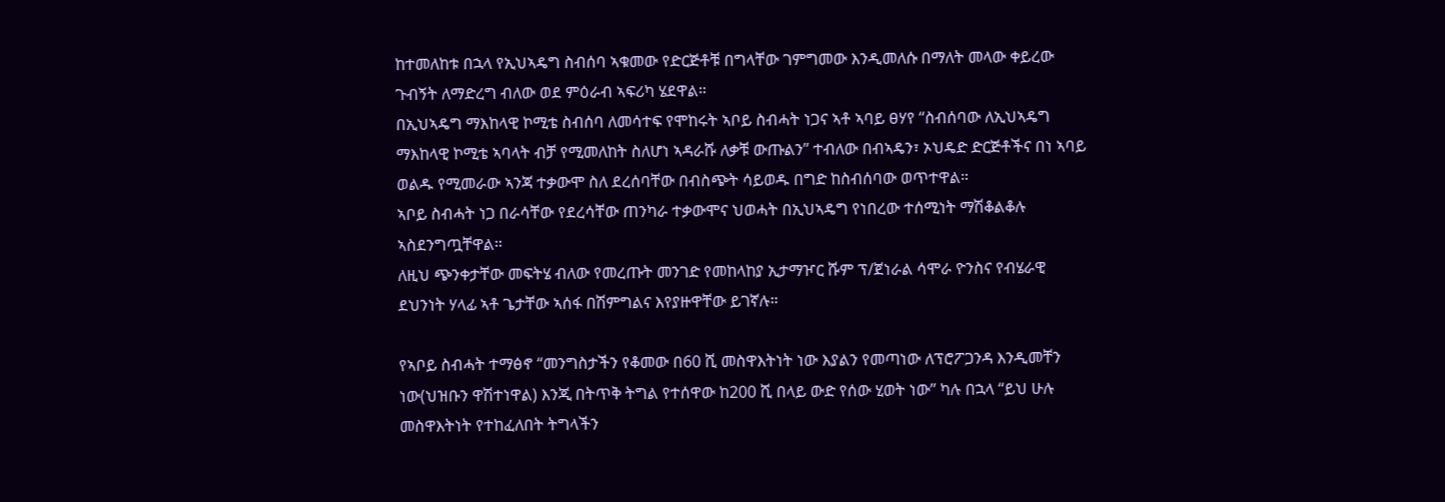ከተመለከቱ በኋላ የኢህኣዴግ ስብሰባ ኣቁመው የድርጅቶቹ በግላቸው ገምግመው እንዲመለሱ በማለት መላው ቀይረው ጉብኝት ለማድረግ ብለው ወደ ምዕራብ ኣፍሪካ ሄደዋል።
በኢህኣዴግ ማእከላዊ ኮሚቴ ስብሰባ ለመሳተፍ የሞከሩት ኣቦይ ስብሓት ነጋና ኣቶ ኣባይ ፀሃየ “ስብሰባው ለኢህኣዴግ ማእከላዊ ኮሚቴ ኣባላት ብቻ የሚመለከት ስለሆነ ኣዳራሹ ለቃቹ ውጡልን” ተብለው በብኣዴን፣ ኦህዴድ ድርጅቶችና በነ ኣባይ ወልዱ የሚመራው ኣንጃ ተቃውሞ ስለ ደረሰባቸው በብስጭት ሳይወዱ በግድ ከስብሰባው ወጥተዋል።
ኣቦይ ስብሓት ነጋ በራሳቸው የደረሳቸው ጠንካራ ተቃውሞና ህወሓት በኢህኣዴግ የነበረው ተሰሚነት ማሽቆልቆሉ ኣስደንግጧቸዋል።
ለዚህ ጭንቀታቸው መፍትሄ ብለው የመረጡት መንገድ የመከላከያ ኢታማዦር ሹም ፕ/ጀነራል ሳሞራ ዮንስና የብሄራዊ ደህንነት ሃላፊ ኣቶ ጌታቸው ኣሰፋ በሽምግልና እየያዙዋቸው ይገኛሉ።

የኣቦይ ስብሓት ተማፅኖ “መንግስታችን የቆመው በ60 ሺ መስዋእትነት ነው እያልን የመጣነው ለፕሮፖጋንዳ እንዲመቸን ነው(ህዝቡን ዋሽተነዋል) እንጂ በትጥቅ ትግል የተሰዋው ከ200 ሺ በላይ ውድ የሰው ሂወት ነው” ካሉ በኋላ “ይህ ሁሉ መስዋእትነት የተከፈለበት ትግላችን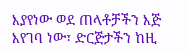እያየነው ወደ ጠላቶቻችን እጅ እየገባ ነው፣ ድርጅታችን ከዚ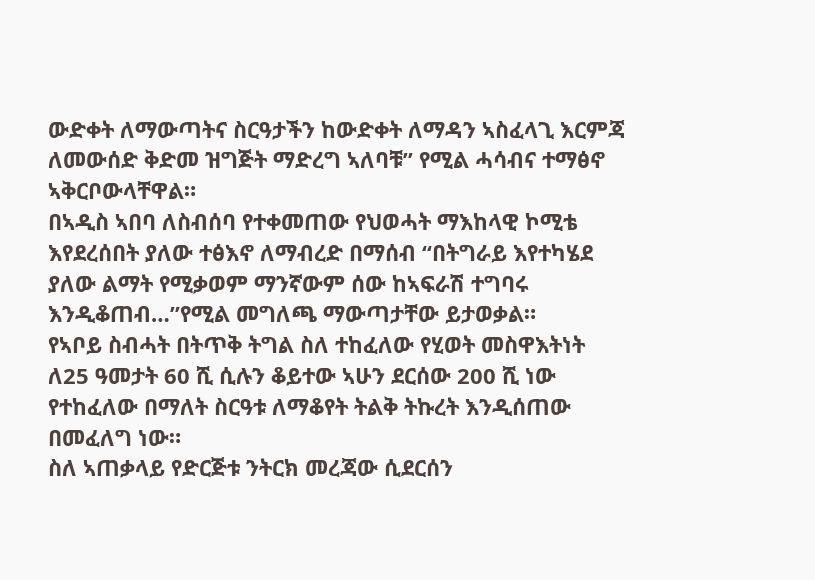ውድቀት ለማውጣትና ስርዓታችን ከውድቀት ለማዳን ኣስፈላጊ እርምጃ ለመውሰድ ቅድመ ዝግጅት ማድረግ ኣለባቹ” የሚል ሓሳብና ተማፅኖ ኣቅርቦውላቸዋል።
በኣዲስ ኣበባ ለስብሰባ የተቀመጠው የህወሓት ማእከላዊ ኮሚቴ እየደረሰበት ያለው ተፅእኖ ለማብረድ በማሰብ “በትግራይ እየተካሄደ ያለው ልማት የሚቃወም ማንኛውም ሰው ከኣፍራሽ ተግባሩ እንዲቆጠብ…”የሚል መግለጫ ማውጣታቸው ይታወቃል።
የኣቦይ ስብሓት በትጥቅ ትግል ስለ ተከፈለው የሂወት መስዋእትነት ለ25 ዓመታት 60 ሺ ሲሉን ቆይተው ኣሁን ደርሰው 200 ሺ ነው የተከፈለው በማለት ስርዓቱ ለማቆየት ትልቅ ትኩረት እንዲሰጠው በመፈለግ ነው።
ስለ ኣጠቃላይ የድርጅቱ ንትርክ መረጃው ሲደርሰን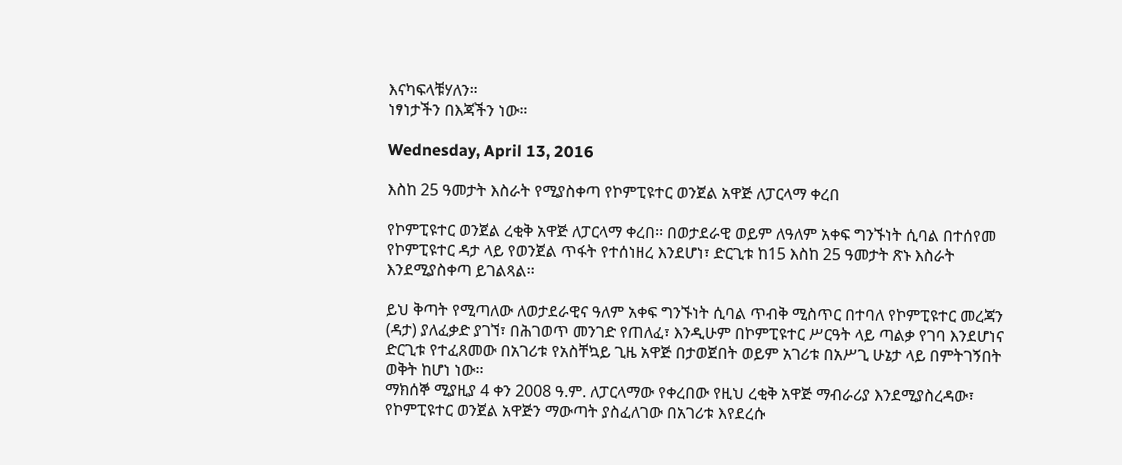እናካፍላቹሃለን።
ነፃነታችን በእጃችን ነው።

Wednesday, April 13, 2016

እስከ 25 ዓመታት እስራት የሚያስቀጣ የኮምፒዩተር ወንጀል አዋጅ ለፓርላማ ቀረበ

የኮምፒዩተር ወንጀል ረቂቅ አዋጅ ለፓርላማ ቀረበ፡፡ በወታደራዊ ወይም ለዓለም አቀፍ ግንኙነት ሲባል በተሰየመ የኮምፒዩተር ዳታ ላይ የወንጀል ጥፋት የተሰነዘረ እንደሆነ፣ ድርጊቱ ከ15 እስከ 25 ዓመታት ጽኑ እስራት እንደሚያስቀጣ ይገልጻል፡፡

ይህ ቅጣት የሚጣለው ለወታደራዊና ዓለም አቀፍ ግንኙነት ሲባል ጥብቅ ሚስጥር በተባለ የኮምፒዩተር መረጃን (ዳታ) ያለፈቃድ ያገኘ፣ በሕገወጥ መንገድ የጠለፈ፣ እንዲሁም በኮምፒዩተር ሥርዓት ላይ ጣልቃ የገባ እንደሆነና ድርጊቱ የተፈጸመው በአገሪቱ የአስቸኳይ ጊዜ አዋጅ በታወጀበት ወይም አገሪቱ በአሥጊ ሁኔታ ላይ በምትገኝበት ወቅት ከሆነ ነው፡፡
ማክሰኞ ሚያዚያ 4 ቀን 2008 ዓ.ም. ለፓርላማው የቀረበው የዚህ ረቂቅ አዋጅ ማብራሪያ እንደሚያስረዳው፣ የኮምፒዩተር ወንጀል አዋጅን ማውጣት ያስፈለገው በአገሪቱ እየደረሱ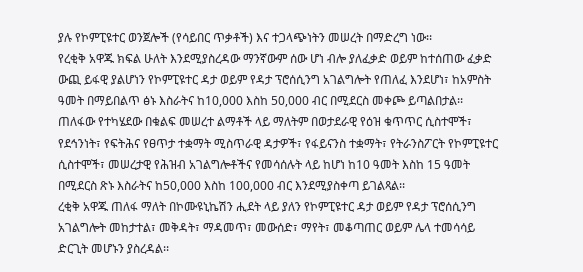ያሉ የኮምፒዩተር ወንጀሎች (የሳይበር ጥቃቶች) እና ተጋላጭነትን መሠረት በማድረግ ነው፡፡
የረቂቅ አዋጁ ክፍል ሁለት እንደሚያስረዳው ማንኛውም ሰው ሆነ ብሎ ያለፈቃድ ወይም ከተሰጠው ፈቃድ ውጪ ይፋዊ ያልሆነን የኮምፒዩተር ዳታ ወይም የዳታ ፕሮሰሲንግ አገልግሎት የጠለፈ እንደሆነ፣ ከአምስት ዓመት በማይበልጥ ፅኑ እስራትና ከ10,000 እስከ 50,000 ብር በሚደርስ መቀጮ ይጣልበታል፡፡
ጠለፋው የተካሄደው በቁልፍ መሠረተ ልማቶች ላይ ማለትም በወታደራዊ የዕዝ ቁጥጥር ሲስተሞች፣ የደኅንነት፣ የፍትሕና የፀጥታ ተቋማት ሚስጥራዊ ዳታዎች፣ የፋይናንስ ተቋማት፣ የትራንስፖርት የኮምፒዩተር ሲስተሞች፣ መሠረታዊ የሕዝብ አገልግሎቶችና የመሳሰሉት ላይ ከሆነ ከ10 ዓመት እስከ 15 ዓመት በሚደርስ ጽኑ እስራትና ከ50,000 እስከ 100,000 ብር እንደሚያስቀጣ ይገልጻል፡፡
ረቂቅ አዋጁ ጠለፋ ማለት በኮሙዩኒኬሽን ሒደት ላይ ያለን የኮምፒዩተር ዳታ ወይም የዳታ ፕሮሰሲንግ አገልግሎት መከታተል፣ መቅዳት፣ ማዳመጥ፣ መውሰድ፣ ማየት፣ መቆጣጠር ወይም ሌላ ተመሳሳይ ድርጊት መሆኑን ያስረዳል፡፡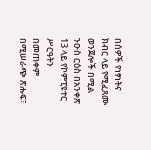በሰዎች የነፃነትና ክብር ላይ የሚፈጸሙ ወንጀሎች በሚል ንዑስ ርዕስ በአንቀጽ 13 ላይ የኮምፒዩተር ሥርዓትን በመጠቀም በሚሠራጭ ጽሑፍ፣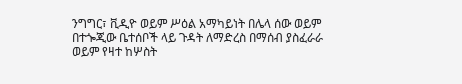ንግግር፣ ቪዲዮ ወይም ሥዕል አማካይነት በሌላ ሰው ወይም በተጐጂው ቤተሰቦች ላይ ጉዳት ለማድረስ በማሰብ ያስፈራራ ወይም የዛተ ከሦስት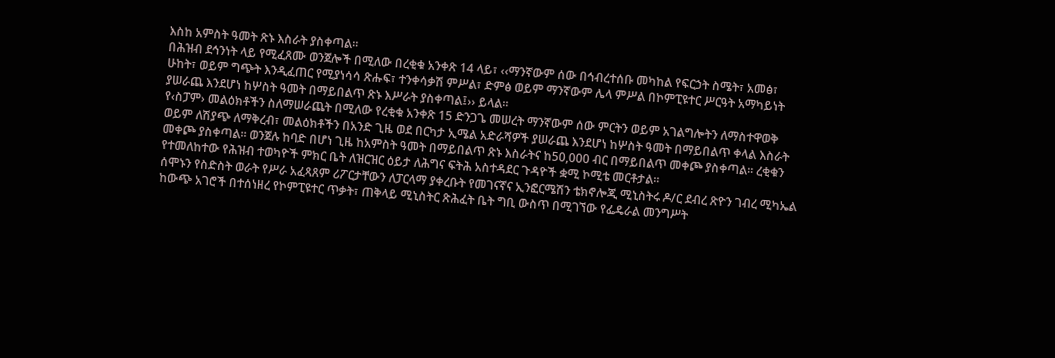እስከ አምስት ዓመት ጽኑ እስራት ያስቀጣል፡፡
በሕዝብ ደኅንነት ላይ የሚፈጸሙ ወንጀሎች በሚለው በረቂቁ አንቀጽ 14 ላይ፣ ‹‹ማንኛውም ሰው በኅብረተሰቡ መካከል የፍርኃት ስሜት፣ አመፅ፣ ሁከት፣ ወይም ግጭት እንዲፈጠር የሚያነሳሳ ጽሑፍ፣ ተንቀሳቃሽ ምሥል፣ ድምፅ ወይም ማንኛውም ሌላ ምሥል በኮምፒዩተር ሥርዓት አማካይነት ያሠራጨ እንደሆነ ከሦስት ዓመት በማይበልጥ ጽኑ እሥራት ያስቀጣል፤›› ይላል፡፡
የ‹ስፓም› መልዕክቶችን ስለማሠራጨት በሚለው የረቂቁ አንቀጽ 15 ድንጋጌ መሠረት ማንኛውም ሰው ምርትን ወይም አገልግሎትን ለማስተዋወቅ ወይም ለሽያጭ ለማቅረብ፣ መልዕክቶችን በአንድ ጊዜ ወደ በርካታ ኢሜል አድራሻዎች ያሠራጨ እንደሆነ ከሦስት ዓመት በማይበልጥ ቀላል እስራት መቀጮ ያስቀጣል፡፡ ወንጀሉ ከባድ በሆነ ጊዜ ከአምስት ዓመት በማይበልጥ ጽኑ እስራትና ከ50,000 ብር በማይበልጥ መቀጮ ያስቀጣል፡፡ ረቂቁን የተመለከተው የሕዝብ ተወካዮች ምክር ቤት ለዝርዝር ዕይታ ለሕግና ፍትሕ አስተዳደር ጉዳዮች ቋሚ ኮሚቴ መርቶታል፡፡
ሰሞኑን የስድስት ወራት የሥራ አፈጻጸም ሪፖርታቸውን ለፓርላማ ያቀረቡት የመገናኛና ኢንፎርሜሽን ቴክኖሎጂ ሚኒስትሩ ዶ/ር ደብረ ጽዮን ገብረ ሚካኤል ከውጭ አገሮች በተሰነዘረ የኮምፒዩተር ጥቃት፣ ጠቅላይ ሚኒስትር ጽሕፈት ቤት ግቢ ውስጥ በሚገኘው የፌዴራል መንግሥት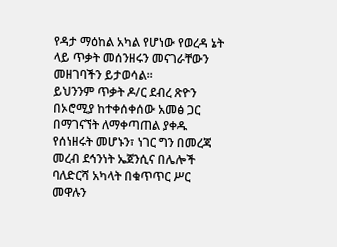የዳታ ማዕከል አካል የሆነው የወረዳ ኔት ላይ ጥቃት መሰንዘሩን መናገራቸውን መዘገባችን ይታወሳል፡፡
ይህንንም ጥቃት ዶ/ር ደብረ ጽዮን በኦሮሚያ ከተቀሰቀሰው አመፅ ጋር በማገናኘት ለማቀጣጠል ያቀዱ የሰነዘሩት መሆኑን፣ ነገር ግን በመረጃ መረብ ደኅንነት ኤጀንሲና በሌሎች ባለድርሻ አካላት በቁጥጥር ሥር መዋሉን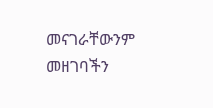መናገራቸውንም መዘገባችን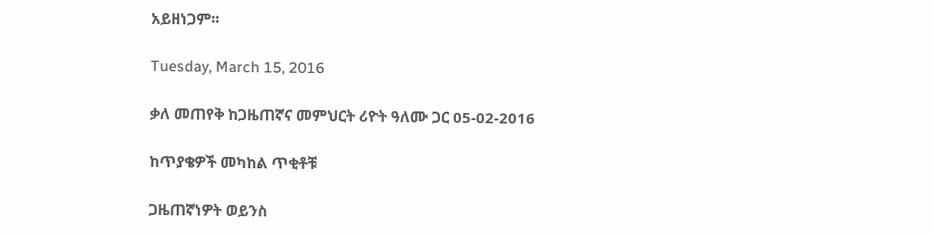አይዘነጋም፡፡

Tuesday, March 15, 2016

ቃለ መጠየቅ ከጋዜጠኛና መምህርት ሪዮት ዓለሙ ጋር 05-02-2016

ከጥያቄዎች መካከል ጥቂቶቹ

ጋዜጠኛነዎት ወይንስ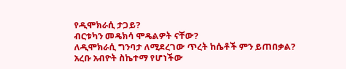የዲሞክራሲ ታጋይ?
ብርቱካን መዴክሳ ሞዴልዎት ናቸው?
ለዲሞክራሲ ግንባታ ለሚደረገው ጥረት ከሴቶች ምን ይጠበቃል?
አረቡ አብዮት ስኬተማ የሆነችው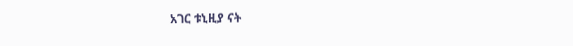አገር ቱኒዚያ ናት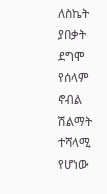ለስኬት ያበቃት ደግሞ የሰላም ኖብል ሽልማት ተሻላሚ የሆነው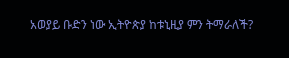አወያይ ቡድን ነው ኢትዮጵያ ከቱኒዚያ ምን ትማራለች?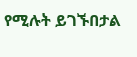የሚሉት ይገኙበታል